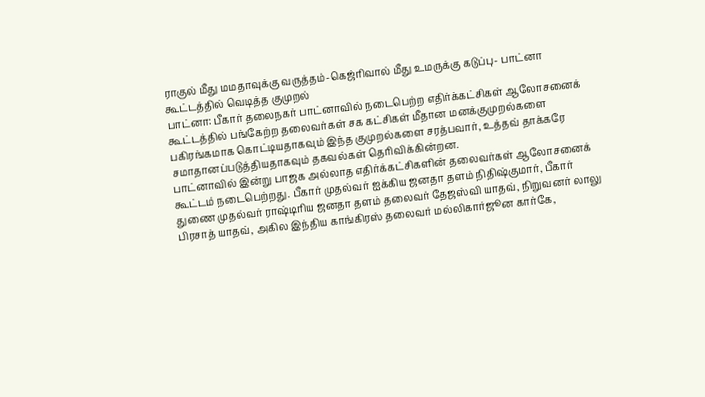ராகுல் மீது மமதாவுக்கு வருத்தம்-கெஜ்ரிவால் மீது உமருக்கு கடுப்பு- பாட்னா கூட்டத்தில் வெடித்த குமுறல்
பாட்னா: பீகார் தலைநகர் பாட்னாவில் நடைபெற்ற எதிர்க்கட்சிகள் ஆலோசனைக் கூட்டத்தில் பங்கேற்ற தலைவர்கள் சக கட்சிகள் மீதான மனக்குமுறல்களை பகிரங்கமாக கொட்டியதாகவும் இந்த குமுறல்களை சரத்பவார், உத்தவ் தாக்கரே சமாதானப்படுத்தியதாகவும் தகவல்கள் தெரிவிக்கின்றன.
பாட்னாவில் இன்று பாஜக அல்லாத எதிர்க்கட்சிகளின் தலைவர்கள் ஆலோசனைக் கூட்டம் நடைபெற்றது. பீகார் முதல்வர் ஐக்கிய ஜனதா தளம் நிதிஷ்குமார், பீகார் துணை முதல்வர் ராஷ்டிரிய ஜனதா தளம் தலைவர் தேஜஸ்வி யாதவ், நிறுவனர் லாலு பிரசாத் யாதவ், அகில இந்திய காங்கிரஸ் தலைவர் மல்லிகார்ஜூன கார்கே,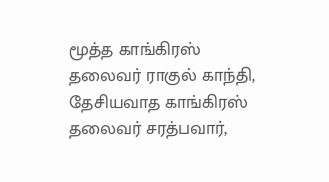மூத்த காங்கிரஸ் தலைவர் ராகுல் காந்தி, தேசியவாத காங்கிரஸ் தலைவர் சரத்பவார்,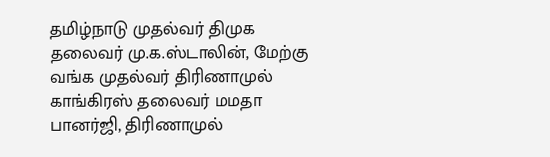தமிழ்நாடு முதல்வர் திமுக தலைவர் மு.க.ஸ்டாலின், மேற்கு வங்க முதல்வர் திரிணாமுல் காங்கிரஸ் தலைவர் மமதா பானர்ஜி, திரிணாமுல்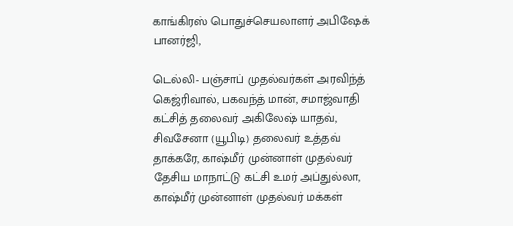காங்கிரஸ் பொதுச்செயலாளர் அபிஷேக் பானர்ஜி,

டெல்லி- பஞ்சாப் முதல்வர்கள் அரவிந்த் கெஜ்ரிவால், பகவந்த் மான், சமாஜ்வாதி கட்சித் தலைவர் அகிலேஷ் யாதவ், சிவசேனா (யூபிடி) தலைவர் உத்தவ் தாக்கரே, காஷ்மீர் முன்னாள் முதல்வர் தேசிய மாநாட்டு கட்சி உமர் அப்துல்லா, காஷ்மீர் முன்னாள் முதல்வர் மக்கள்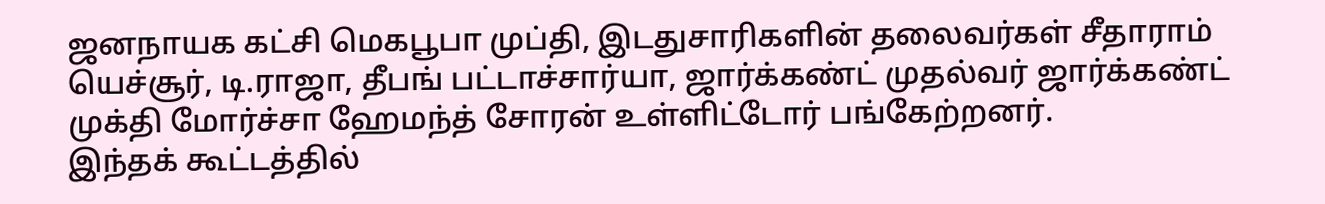ஜனநாயக கட்சி மெகபூபா முப்தி, இடதுசாரிகளின் தலைவர்கள் சீதாராம் யெச்சூர், டி.ராஜா, தீபங் பட்டாச்சார்யா, ஜார்க்கண்ட் முதல்வர் ஜார்க்கண்ட் முக்தி மோர்ச்சா ஹேமந்த் சோரன் உள்ளிட்டோர் பங்கேற்றனர்.
இந்தக் கூட்டத்தில்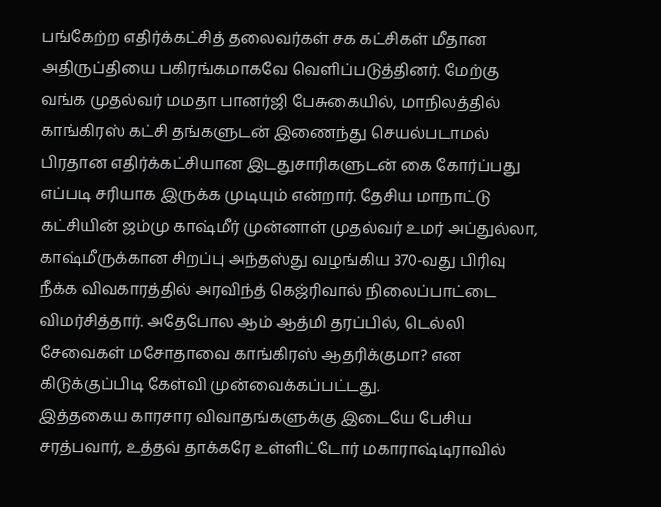பங்கேற்ற எதிர்க்கட்சித் தலைவர்கள் சக கட்சிகள் மீதான அதிருப்தியை பகிரங்கமாகவே வெளிப்படுத்தினர். மேற்கு வங்க முதல்வர் மமதா பானர்ஜி பேசுகையில், மாநிலத்தில் காங்கிரஸ் கட்சி தங்களுடன் இணைந்து செயல்படாமல் பிரதான எதிர்க்கட்சியான இடதுசாரிகளுடன் கை கோர்ப்பது எப்படி சரியாக இருக்க முடியும் என்றார். தேசிய மாநாட்டு கட்சியின் ஜம்மு காஷ்மீர் முன்னாள் முதல்வர் உமர் அப்துல்லா, காஷ்மீருக்கான சிறப்பு அந்தஸ்து வழங்கிய 370-வது பிரிவு நீக்க விவகாரத்தில் அரவிந்த் கெஜ்ரிவால் நிலைப்பாட்டை விமர்சித்தார். அதேபோல ஆம் ஆத்மி தரப்பில், டெல்லி சேவைகள் மசோதாவை காங்கிரஸ் ஆதரிக்குமா? என கிடுக்குப்பிடி கேள்வி முன்வைக்கப்பட்டது.
இத்தகைய காரசார விவாதங்களுக்கு இடையே பேசிய சரத்பவார், உத்தவ் தாக்கரே உள்ளிட்டோர் மகாராஷ்டிராவில்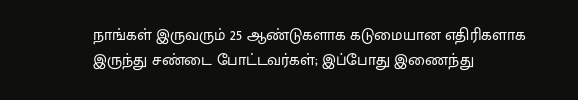நாங்கள் இருவரும் 25 ஆண்டுகளாக கடுமையான எதிரிகளாக இருந்து சண்டை போட்டவர்கள்; இப்போது இணைந்து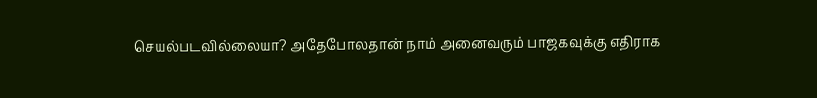செயல்படவில்லையா? அதேபோலதான் நாம் அனைவரும் பாஜகவுக்கு எதிராக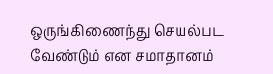ஒருங்கிணைந்து செயல்பட வேண்டும் என சமாதானம்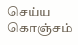செய்ய கொஞ்சம்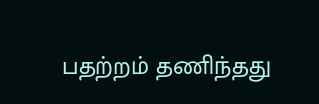பதற்றம் தணிந்தது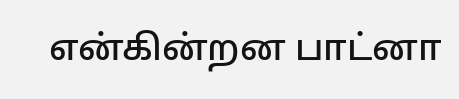என்கின்றன பாட்னா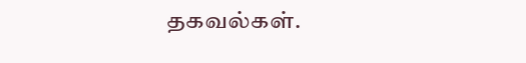தகவல்கள்.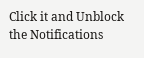Click it and Unblock the Notifications